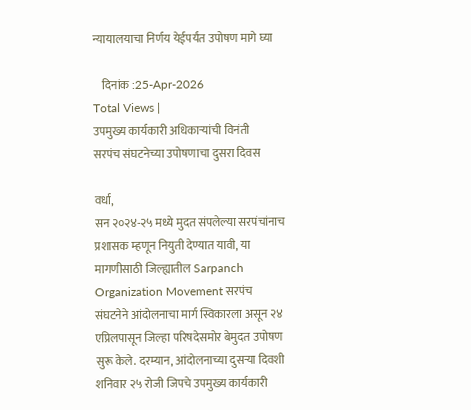न्यायालयाचा निर्णय येईपर्यंत उपोषण मागे घ्या

    दिनांक :25-Apr-2026
Total Views |
उपमुख्य कार्यकारी अधिकार्‍यांची विनंती
सरपंच संघटनेच्या उपोषणाचा दुसरा दिवस

वर्धा,
सन २०२४-२५ मध्ये मुदत संपलेल्या सरपंचांनाच प्रशासक म्हणून नियुती देण्यात यावी, या मागणीसाठी जिल्ह्यातील Sarpanch Organization Movement सरपंच संघटनेने आंदोलनाचा मार्ग स्विकारला असून २४ एप्रिलपासून जिल्हा परिषदेसमोर बेमुदत उपोषण सुरू केले. दरम्यान, आंदोलनाच्या दुसर्‍या दिवशी शनिवार २५ रोजी जिपचे उपमुख्य कार्यकारी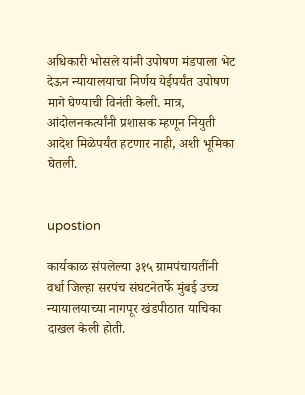अधिकारी भोसले यांनी उपोषण मंडपाला भेट देऊन न्यायालयाचा निर्णय येईपर्यंत उपोषण मागे घेण्याची विनंती केली. मात्र, आंदोलनकर्त्यांनी प्रशासक म्हणून नियुती आदेश मिळेपर्यंत हटणार नाही, अशी भूमिका घेतली.


upostion

कार्यकाळ संपलेल्या ३१५ ग्रामपंचायतींनी वर्धा जिल्हा सरपंच संघटनेतर्फे मुंबई उच्च न्यायालयाच्या नागपूर खंडपीठात याचिका दाखल केली होती.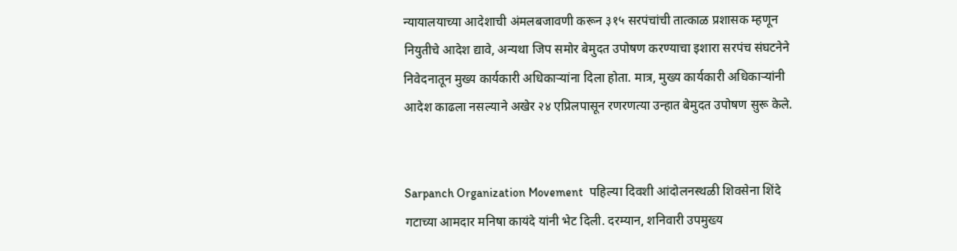न्यायालयाच्या आदेशाची अंमलबजावणी करून ३१५ सरपंचांची तात्काळ प्रशासक म्हणून नियुतीचे आदेश द्यावे, अन्यथा जिप समोर बेमुदत उपोषण करण्याचा इशारा सरपंच संघटनेने निवेदनातून मुख्य कार्यकारी अधिकार्‍यांना दिला होता. मात्र, मुख्य कार्यकारी अधिकार्‍यांनी आदेश काढला नसल्याने अखेर २४ एप्रिलपासून रणरणत्या उन्हात बेमुदत उपोषण सुरू केले.


Sarpanch Organization Movement  पहिल्या दिवशी आंदोलनस्थळी शिवसेना शिंदे गटाच्या आमदार मनिषा कायंदे यांनी भेट दिली. दरम्यान, शनिवारी उपमुख्य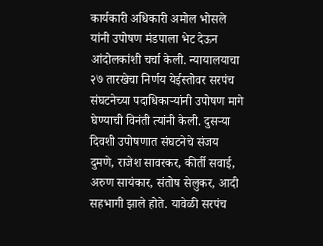कार्यकारी अधिकारी अमोल भोसले यांनी उपोषण मंडपाला भेट देऊन आंदोलकांशी चर्चा केली. न्यायालयाचा २७ तारखेचा निर्णय येईस्तोवर सरपंच संघटनेच्या पदाधिकार्‍यांनी उपोषण मागे घेण्याची विनंती त्यांनी केली. दुसर्‍या दिवशी उपोषणात संघटनेचे संजय दुमणे, राजेश सावरकर, कीर्ती सवाई, अरुण सायंकार, संतोष सेलुकर, आदी सहभागी झाले होते. यावेळी सरपंच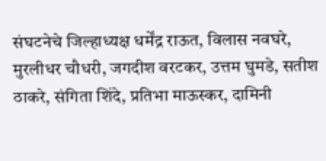संघटनेचे जिल्हाध्यक्ष धर्मेंद्र राऊत, विलास नवघरे, मुरलीधर चौधरी, जगदीश वरटकर, उत्तम घुमडे, सतीश ठाकरे, संगिता शिंदे, प्रतिभा माऊस्कर, दामिनी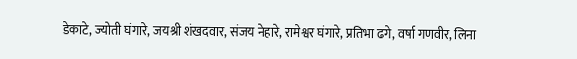डेकाटे, ज्योती घंगारे, जयश्री शंखदवार, संजय नेहारे, रामेश्वर घंगारे, प्रतिभा ढगे, वर्षा गणवीर, लिना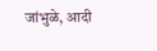जांभुळे, आदी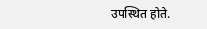उपस्थित होते.